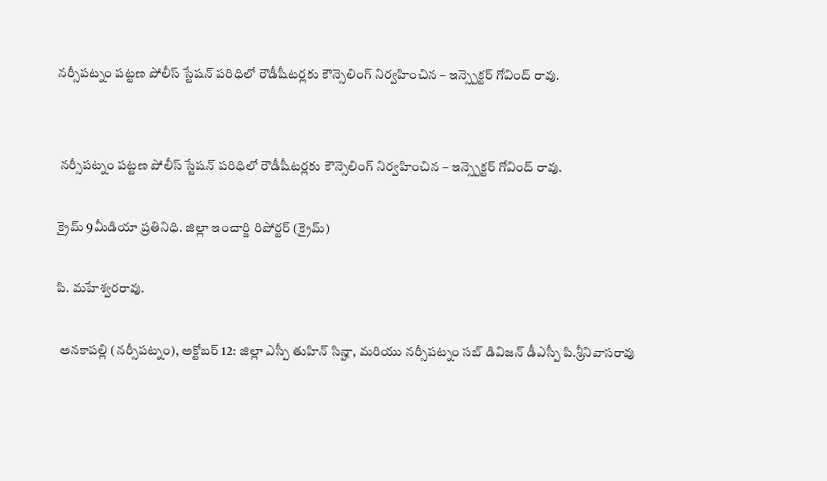నర్సీపట్నం పట్టణ పోలీస్ స్టేషన్ పరిధిలో రౌడీషీటర్లకు కౌన్సెలింగ్ నిర్వహించిన – ఇన్స్పెక్టర్ గోవింద్ రావు.


 నర్సీపట్నం పట్టణ పోలీస్ స్టేషన్ పరిధిలో రౌడీషీటర్లకు కౌన్సెలింగ్ నిర్వహించిన – ఇన్స్పెక్టర్ గోవింద్ రావు.

క్రైమ్ 9మీడియా ప్రతినిధి. జిల్లా ఇంచార్జి రిపోర్టర్ (క్రైమ్)

పి. మహేశ్వరరావు.

 అనకాపల్లి (నర్సీపట్నం), అక్టోబర్ 12: జిల్లా ఎస్పీ తుహిన్ సిన్హా, మరియు నర్సీపట్నం సబ్ డివిజన్ డీఎస్పీ పి.శ్రీనివాసరావు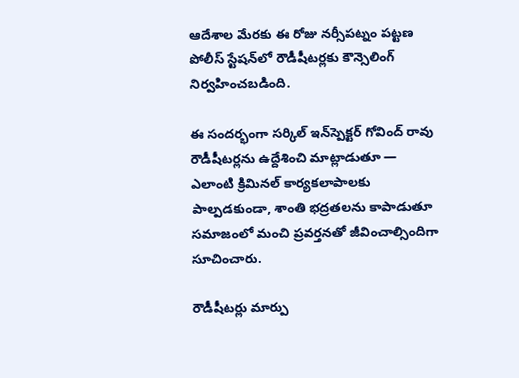ఆదేశాల మేరకు ఈ రోజు నర్సీపట్నం పట్టణ పోలీస్ స్టేషన్‌లో రౌడీషీటర్లకు కౌన్సెలింగ్ నిర్వహించబడింది.

ఈ సందర్భంగా సర్కిల్ ఇన్‌స్పెక్టర్ గోవింద్ రావు రౌడీషీటర్లను ఉద్దేశించి మాట్లాడుతూ — ఎలాంటి క్రిమినల్ కార్యకలాపాలకు పాల్పడకుండా, శాంతి భద్రతలను కాపాడుతూ సమాజంలో మంచి ప్రవర్తనతో జీవించాల్సిందిగా సూచించారు.

రౌడీషీటర్లు మార్పు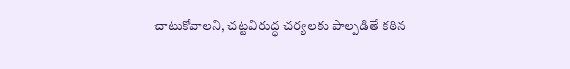చాటుకోవాలని, చట్టవిరుద్ధ చర్యలకు పాల్పడితే కఠిన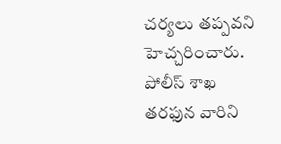చర్యలు తప్పవని హెచ్చరించారు. పోలీస్ శాఖ తరఫున వారిని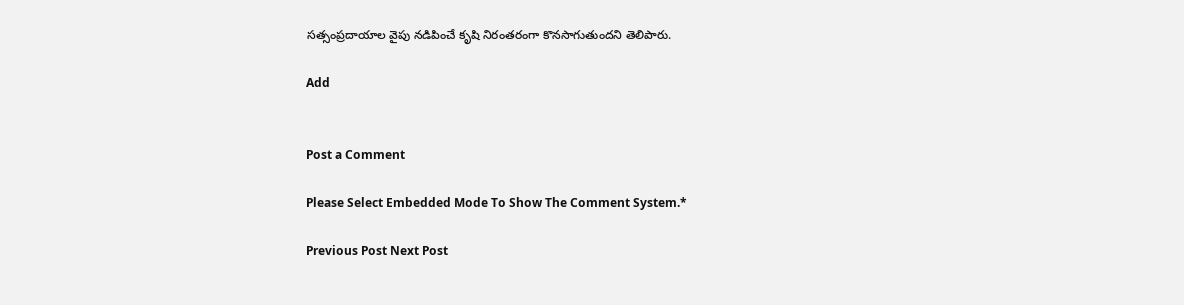సత్సంప్రదాయాల వైపు నడిపించే కృషి నిరంతరంగా కొనసాగుతుందని తెలిపారు.

Add


Post a Comment

Please Select Embedded Mode To Show The Comment System.*

Previous Post Next Post